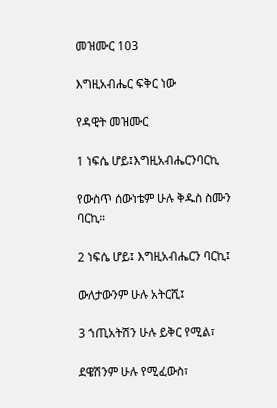መዝሙር 103

እግዚአብሔር ፍቅር ነው

የዳዊት መዝሙር

1 ነፍሴ ሆይ፤እግዚአብሔርንባርኪ

የውስጥ ሰውነቴም ሁሉ ቅዱስ ስሙን ባርኪ።

2 ነፍሴ ሆይ፤ እግዚአብሔርን ባርኪ፤

ውለታውንም ሁሉ አትርሺ፤

3 ኀጢአትሽን ሁሉ ይቅር የሚል፣

ደዌሽንም ሁሉ የሚፈውስ፣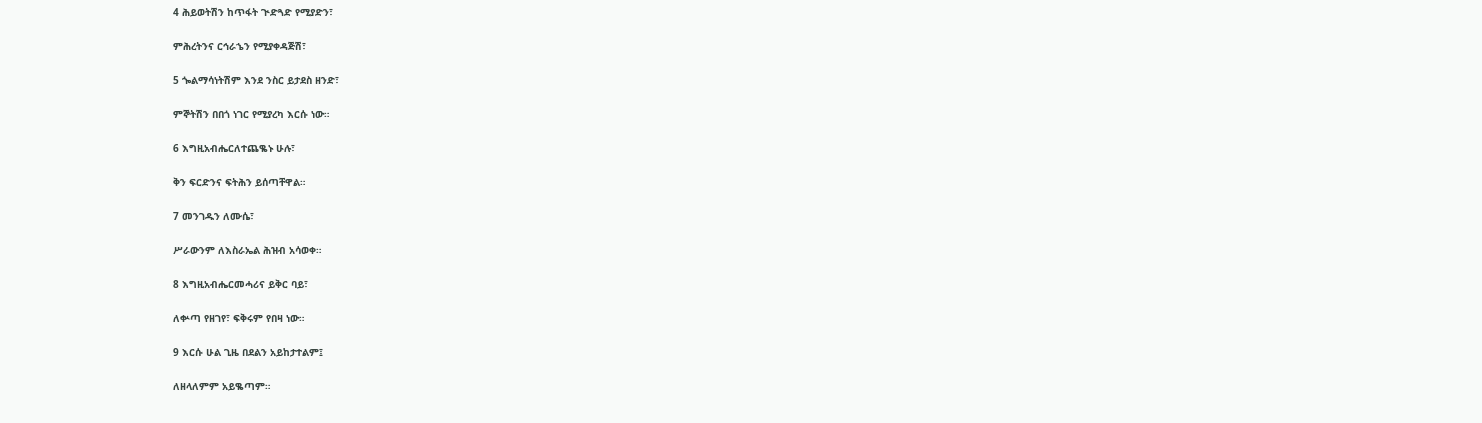4 ሕይወትሽን ከጥፋት ጒድጓድ የሚያድን፣

ምሕረትንና ርኅራኄን የሚያቀዳጅሽ፣

5 ጐልማሳነትሽም እንደ ንስር ይታደስ ዘንድ፣

ምኞትሽን በበጎ ነገር የሚያረካ እርሱ ነው።

6 እግዚአብሔርለተጨቈኑ ሁሉ፣

ቅን ፍርድንና ፍትሕን ይሰጣቸዋል።

7 መንገዱን ለሙሴ፣

ሥራውንም ለእስራኤል ሕዝብ አሳወቀ።

8 እግዚአብሔርመሓሪና ይቅር ባይ፣

ለቍጣ የዘገየ፣ ፍቅሩም የበዛ ነው።

9 እርሱ ሁል ጊዜ በደልን አይከታተልም፤

ለዘላለምም አይቈጣም።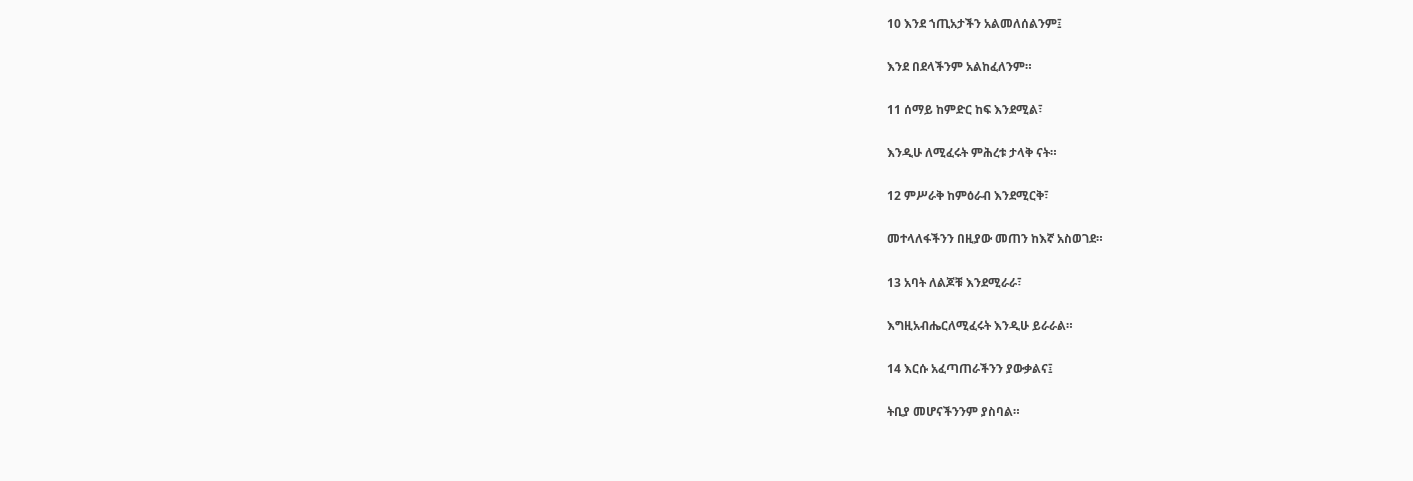10 እንደ ኀጢአታችን አልመለሰልንም፤

እንደ በደላችንም አልከፈለንም።

11 ሰማይ ከምድር ከፍ እንደሚል፣

እንዲሁ ለሚፈሩት ምሕረቱ ታላቅ ናት።

12 ምሥራቅ ከምዕራብ እንደሚርቅ፣

መተላለፋችንን በዚያው መጠን ከእኛ አስወገደ።

13 አባት ለልጆቹ እንደሚራራ፣

እግዚአብሔርለሚፈሩት እንዲሁ ይራራል።

14 እርሱ አፈጣጠራችንን ያውቃልና፤

ትቢያ መሆናችንንም ያስባል።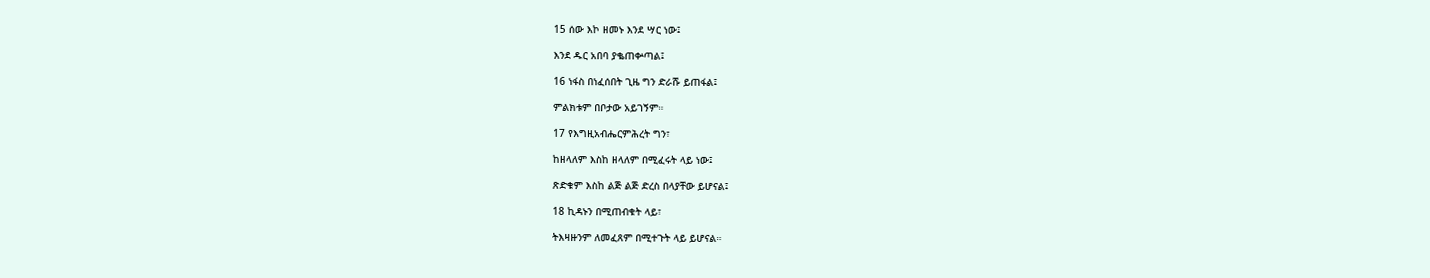15 ሰው እኮ ዘመኑ እንደ ሣር ነው፤

እንደ ዱር አበባ ያቈጠቍጣል፤

16 ነፋስ በነፈሰበት ጊዜ ግን ድራሹ ይጠፋል፤

ምልክቱም በቦታው አይገኝም።

17 የእግዚአብሔርምሕረት ግን፣

ከዘላለም እስከ ዘላለም በሚፈሩት ላይ ነው፤

ጽድቁም እስከ ልጅ ልጅ ድረስ በላያቸው ይሆናል፤

18 ኪዳኑን በሚጠብቁት ላይ፣

ትእዛዙንም ለመፈጸም በሚተጉት ላይ ይሆናል።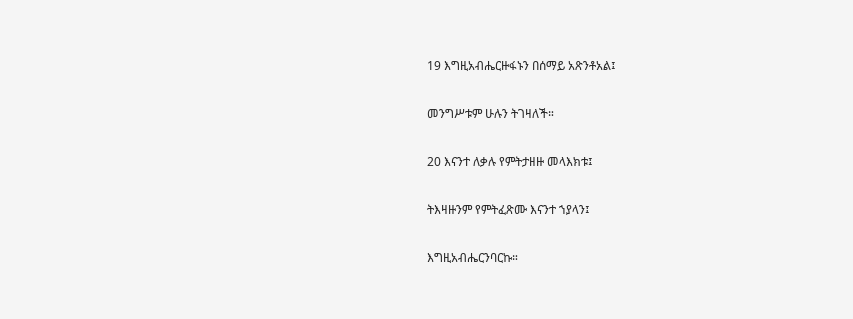19 እግዚአብሔርዙፋኑን በሰማይ አጽንቶአል፤

መንግሥቱም ሁሉን ትገዛለች።

20 እናንተ ለቃሉ የምትታዘዙ መላእክቱ፤

ትእዛዙንም የምትፈጽሙ እናንተ ኀያላን፤

እግዚአብሔርንባርኩ።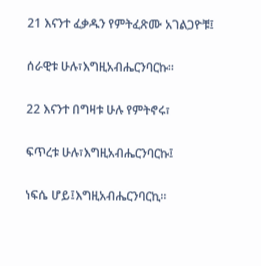21 እናንተ ፈቃዱን የምትፈጽሙ አገልጋዮቹ፤

ሰራዊቱ ሁሉ፣እግዚአብሔርንባርኩ።

22 እናንተ በግዛቱ ሁሉ የምትኖሩ፣

ፍጥረቱ ሁሉ፣እግዚአብሔርንባርኩ፤

ነፍሴ ሆይ፤እግዚአብሔርንባርኪ።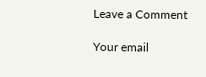Leave a Comment

Your email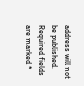address will not be published. Required fields are marked *